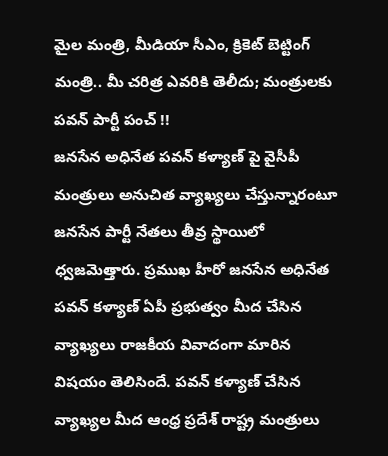మైల మంత్రి, మీడియా సీఎం, క్రికెట్ బెట్టింగ్ మంత్రి.. మీ చరిత్ర ఎవరికి తెలీదు; మంత్రులకు పవన్ పార్టీ పంచ్ !!
జనసేన అధినేత పవన్ కళ్యాణ్ పై వైసీపీ మంత్రులు అనుచిత వ్యాఖ్యలు చేస్తున్నారంటూ జనసేన పార్టీ నేతలు తీవ్ర స్థాయిలో ధ్వజమెత్తారు. ప్రముఖ హీరో జనసేన అధినేత పవన్ కళ్యాణ్ ఏపీ ప్రభుత్వం మీద చేసిన వ్యాఖ్యలు రాజకీయ వివాదంగా మారిన విషయం తెలిసిందే. పవన్ కళ్యాణ్ చేసిన వ్యాఖ్యల మీద ఆంధ్ర ప్రదేశ్ రాష్ట్ర మంత్రులు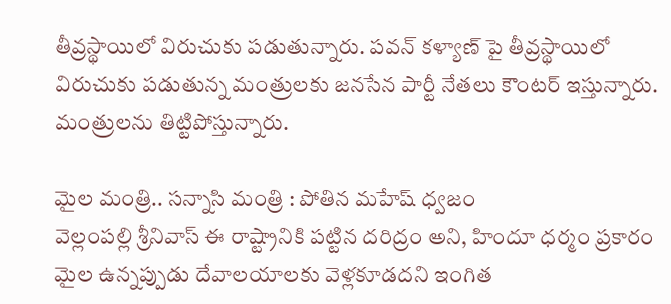తీవ్రస్థాయిలో విరుచుకు పడుతున్నారు. పవన్ కళ్యాణ్ పై తీవ్రస్థాయిలో విరుచుకు పడుతున్న మంత్రులకు జనసేన పార్టీ నేతలు కౌంటర్ ఇస్తున్నారు. మంత్రులను తిట్టిపోస్తున్నారు.

మైల మంత్రి.. సన్నాసి మంత్రి : పోతిన మహేష్ ధ్వజం
వెల్లంపల్లి శ్రీనివాస్ ఈ రాష్ట్రానికి పట్టిన దరిద్రం అని, హిందూ ధర్మం ప్రకారం మైల ఉన్నప్పుడు దేవాలయాలకు వెళ్లకూడదని ఇంగిత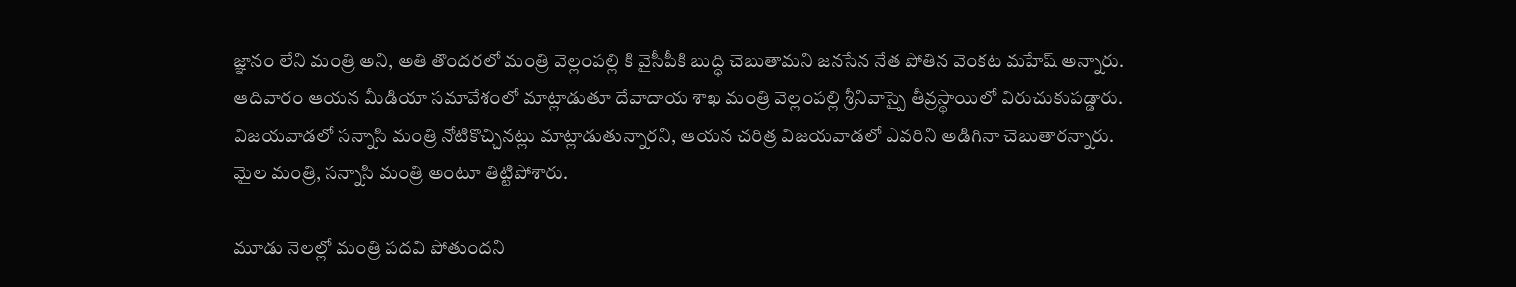జ్ఞానం లేని మంత్రి అని, అతి తొందరలో మంత్రి వెల్లంపల్లి కి వైసీపీకి బుద్ధి చెబుతామని జనసేన నేత పోతిన వెంకట మహేష్ అన్నారు. ఆదివారం ఆయన మీడియా సమావేశంలో మాట్లాడుతూ దేవాదాయ శాఖ మంత్రి వెల్లంపల్లి శ్రీనివాస్పై తీవ్రస్థాయిలో విరుచుకుపడ్డారు. విజయవాడలో సన్నాసి మంత్రి నోటికొచ్చినట్లు మాట్లాడుతున్నారని, ఆయన చరిత్ర విజయవాడలో ఎవరిని అడిగినా చెబుతారన్నారు. మైల మంత్రి, సన్నాసి మంత్రి అంటూ తిట్టిపోశారు.

మూడు నెలల్లో మంత్రి పదవి పోతుందని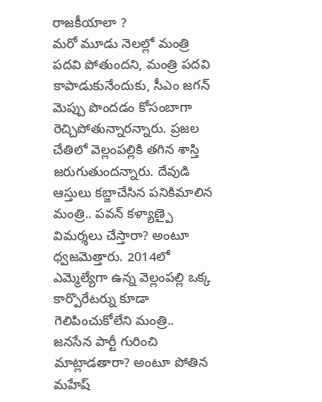రాజకీయాలా ?
మరో మూడు నెలల్లో మంత్రి పదవి పోతుందని, మంత్రి పదవి కాపాడుకునేందుకు, సీఎం జగన్ మెప్పు పొందడం కోసంబాగా రెచ్చిపోతున్నారన్నారు. ప్రజల చేతిలో వెల్లంపల్లికి తగిన శాస్తి జరుగుతుందన్నారు. దేవుడి ఆస్తులు కబ్జాచేసిన పనికిమాలిన మంత్రి.. పవన్ కళ్యాణ్పై విమర్శలు చేస్తారా? అంటూ ధ్వజమెత్తారు. 2014లో ఎమ్మెల్యేగా ఉన్న వెల్లంపల్లి ఒక్క కార్పొరేటర్ను కూడా గెలిపించుకోలేని మంత్రి.. జనసేన పార్టీ గురించి మాట్లాడతారా? అంటూ పోతిన మహేష్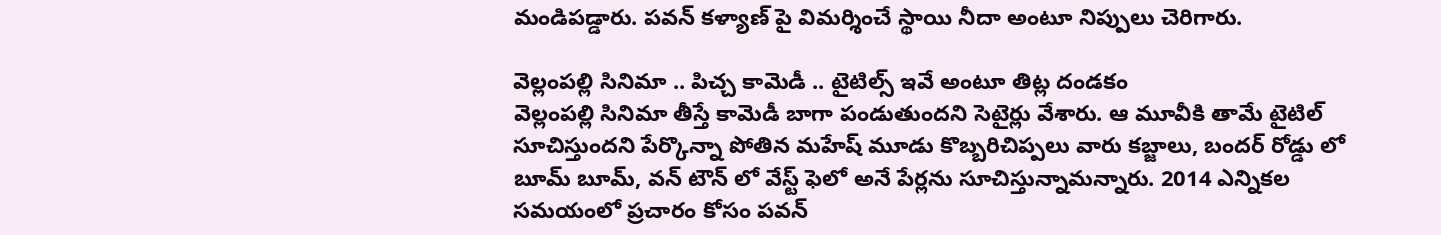మండిపడ్డారు. పవన్ కళ్యాణ్ పై విమర్శించే స్థాయి నీదా అంటూ నిప్పులు చెరిగారు.

వెల్లంపల్లి సినిమా .. పిచ్చ కామెడీ .. టైటిల్స్ ఇవే అంటూ తిట్ల దండకం
వెల్లంపల్లి సినిమా తీస్తే కామెడీ బాగా పండుతుందని సెటైర్లు వేశారు. ఆ మూవీకి తామే టైటిల్ సూచిస్తుందని పేర్కొన్నా పోతిన మహేష్ మూడు కొబ్బరిచిప్పలు వారు కబ్జాలు, బందర్ రోడ్డు లో బూమ్ బూమ్, వన్ టౌన్ లో వేస్ట్ ఫెలో అనే పేర్లను సూచిస్తున్నామన్నారు. 2014 ఎన్నికల సమయంలో ప్రచారం కోసం పవన్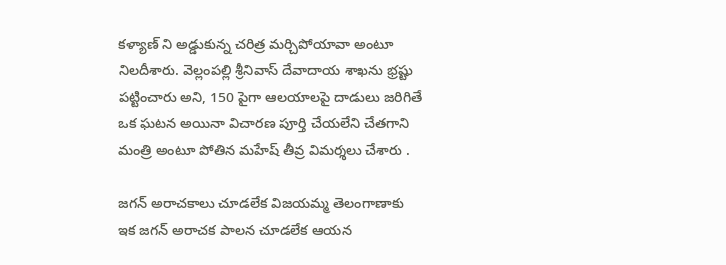కళ్యాణ్ ని అడ్డుకున్న చరిత్ర మర్చిపోయావా అంటూ నిలదీశారు. వెల్లంపల్లి శ్రీనివాస్ దేవాదాయ శాఖను భ్రష్టు పట్టించారు అని, 150 పైగా ఆలయాలపై దాడులు జరిగితే ఒక ఘటన అయినా విచారణ పూర్తి చేయలేని చేతగాని మంత్రి అంటూ పోతిన మహేష్ తీవ్ర విమర్శలు చేశారు .

జగన్ అరాచకాలు చూడలేక విజయమ్మ తెలంగాణాకు
ఇక జగన్ అరాచక పాలన చూడలేక ఆయన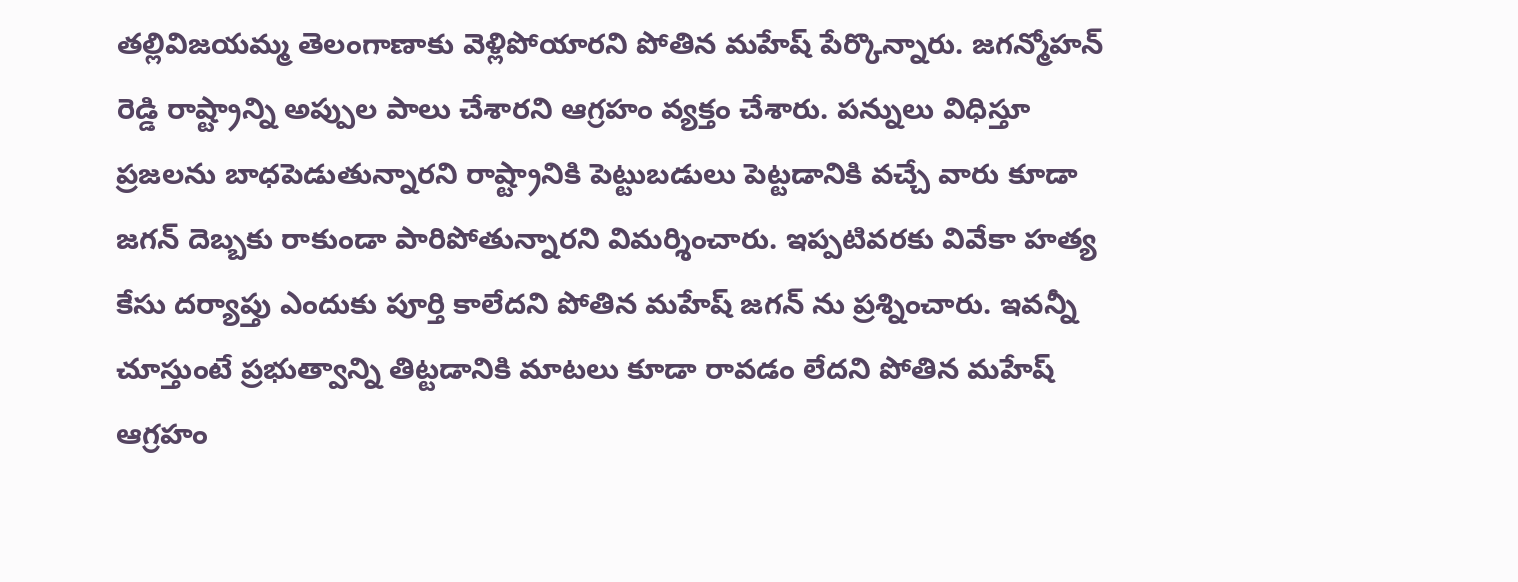తల్లివిజయమ్మ తెలంగాణాకు వెళ్లిపోయారని పోతిన మహేష్ పేర్కొన్నారు. జగన్మోహన్ రెడ్డి రాష్ట్రాన్ని అప్పుల పాలు చేశారని ఆగ్రహం వ్యక్తం చేశారు. పన్నులు విధిస్తూ ప్రజలను బాధపెడుతున్నారని రాష్ట్రానికి పెట్టుబడులు పెట్టడానికి వచ్చే వారు కూడా జగన్ దెబ్బకు రాకుండా పారిపోతున్నారని విమర్శించారు. ఇప్పటివరకు వివేకా హత్య కేసు దర్యాప్తు ఎందుకు పూర్తి కాలేదని పోతిన మహేష్ జగన్ ను ప్రశ్నించారు. ఇవన్నీ చూస్తుంటే ప్రభుత్వాన్ని తిట్టడానికి మాటలు కూడా రావడం లేదని పోతిన మహేష్ ఆగ్రహం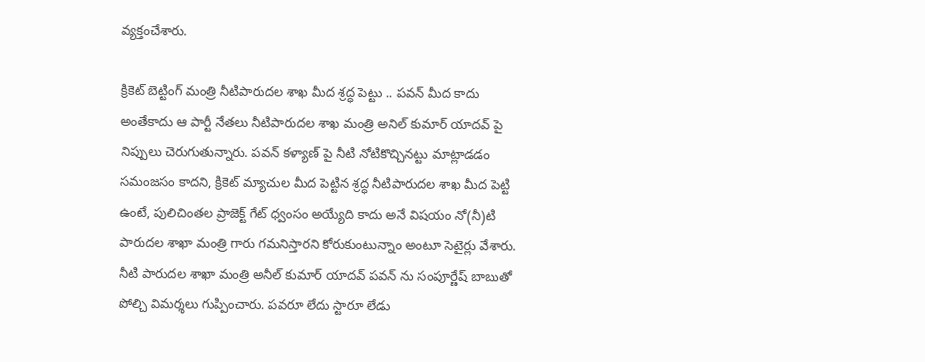వ్యక్తంచేశారు.

క్రికెట్ బెట్టింగ్ మంత్రి నీటిపారుదల శాఖ మీద శ్రద్ధ పెట్టు .. పవన్ మీద కాదు
అంతేకాదు ఆ పార్టీ నేతలు నీటిపారుదల శాఖ మంత్రి అనిల్ కుమార్ యాదవ్ పై నిప్పులు చెరుగుతున్నారు. పవన్ కళ్యాణ్ పై నీటి నోటికొచ్చినట్టు మాట్లాడడం సమంజసం కాదని, క్రికెట్ మ్యాచుల మీద పెట్టిన శ్రద్ధ నీటిపారుదల శాఖ మీద పెట్టి ఉంటే, పులిచింతల ప్రాజెక్ట్ గేట్ ధ్వంసం అయ్యేది కాదు అనే విషయం నో(నీ)టి పారుదల శాఖా మంత్రి గారు గమనిస్తారని కోరుకుంటున్నాం అంటూ సెటైర్లు వేశారు. నీటి పారుదల శాఖా మంత్రి అనీల్ కుమార్ యాదవ్ పవన్ ను సంపూర్ణేష్ బాబుతో పోల్చి విమర్శలు గుప్పించారు. పవరూ లేదు స్టారూ లేడు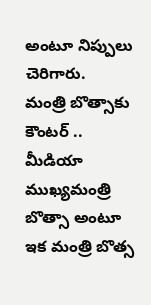అంటూ నిప్పులు చెరిగారు.
మంత్రి బొత్సాకు కౌంటర్ .. మీడియా ముఖ్యమంత్రి బొత్సా అంటూ
ఇక మంత్రి బొత్స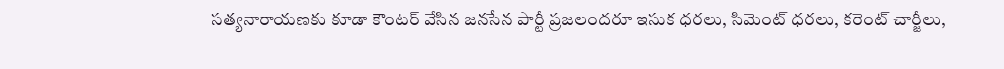సత్యనారాయణకు కూడా కౌంటర్ వేసిన జనసేన పార్టీ ప్రజలందరూ ఇసుక ధరలు, సిమెంట్ ధరలు, కరెంట్ చార్జీలు,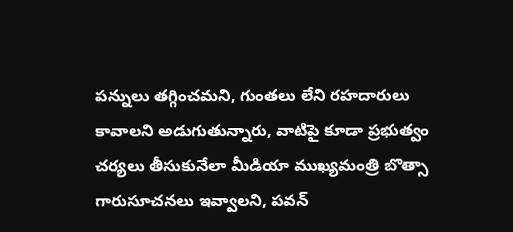పన్నులు తగ్గించమని, గుంతలు లేని రహదారులు కావాలని అడుగుతున్నారు, వాటిపై కూడా ప్రభుత్వం చర్యలు తీసుకునేలా మీడియా ముఖ్యమంత్రి బొత్సా గారుసూచనలు ఇవ్వాలని, పవన్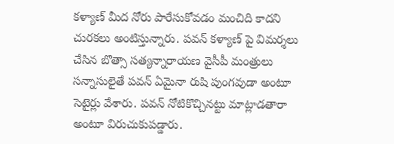కళ్యాణ్ మీద నోరు పారేసుకోవడం మంచిది కాదని చురకలు అంటిస్తున్నారు. పవన్ కళ్యాణ్ పై విమర్శలు చేసిన బొత్సా సత్యన్నారాయణ వైసీపీ మంత్రులు సన్నాసులైతే పవన్ ఏమైనా రుషి పుంగవుడా అంటూ సెటైర్లు వేశారు. పవన్ నోటికొచ్చినట్టు మాట్లాడతారా అంటూ విరుచుకుపడ్డారు.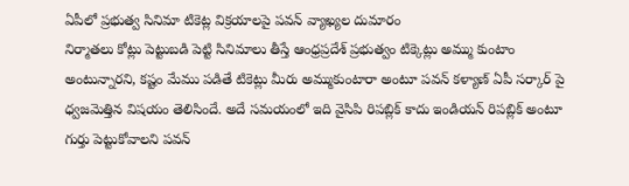ఏపీలో ప్రభుత్వ సినిమా టికెట్ల విక్రయాలపై పవన్ వ్యాఖ్యల దుమారం
నిర్మాతలు కోట్లు పెట్టుబడి పెట్టి సినిమాలు తీస్తే ఆంధ్రప్రదేశ్ ప్రభుత్వం టిక్కెట్లు అమ్ము కుంటాం అంటున్నారని, కష్టం మేము పడితే టికెట్లు మీరు అమ్ముకుంటారా అంటూ పవన్ కళ్యాణ్ ఏపీ సర్కార్ పై ధ్వజమెత్తిన విషయం తెలిసిందే. అదే సమయంలో ఇది వైసిపి రిపబ్లిక్ కాదు ఇండియన్ రిపబ్లిక్ అంటూ గుర్తు పెట్టుకోవాలని పవన్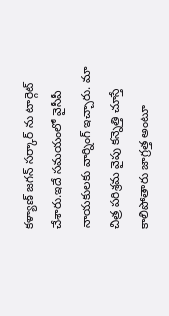కళ్యాణ్ జగన్ సర్కార్ ను టార్గెట్ చేశారు.ఇదే సమయంలో వైసీపీ నాయకులకు వార్నింగ్ ఇచ్చారు. మా చిత్ర పరిశ్రమ వైపు కన్నెత్తి చూస్తే కాలిపోతారు జాగ్రత్త అంటూ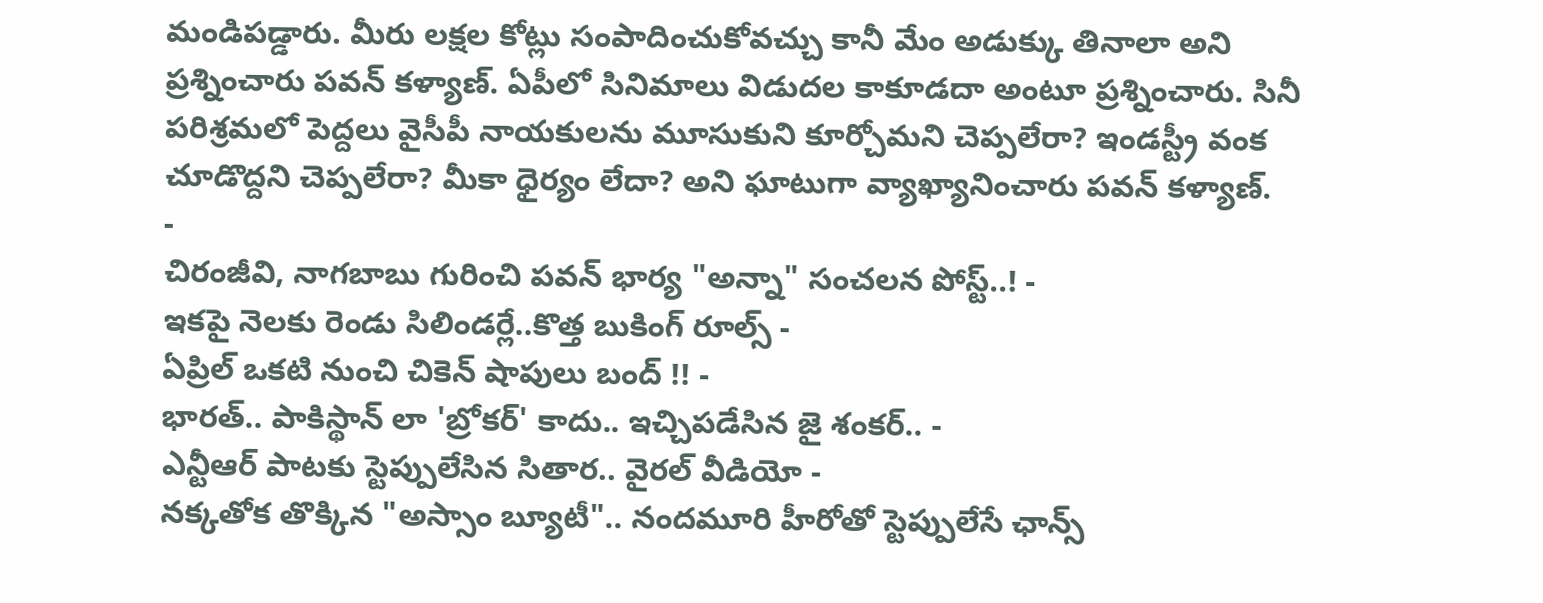మండిపడ్డారు. మీరు లక్షల కోట్లు సంపాదించుకోవచ్చు కానీ మేం అడుక్కు తినాలా అని ప్రశ్నించారు పవన్ కళ్యాణ్. ఏపీలో సినిమాలు విడుదల కాకూడదా అంటూ ప్రశ్నించారు. సినీ పరిశ్రమలో పెద్దలు వైసీపీ నాయకులను మూసుకుని కూర్చోమని చెప్పలేరా? ఇండస్ట్రీ వంక చూడొద్దని చెప్పలేరా? మీకా ధైర్యం లేదా? అని ఘాటుగా వ్యాఖ్యానించారు పవన్ కళ్యాణ్.
-
చిరంజీవి, నాగబాబు గురించి పవన్ భార్య "అన్నా" సంచలన పోస్ట్..! -
ఇకపై నెలకు రెండు సిలిండర్లే..కొత్త బుకింగ్ రూల్స్ -
ఏప్రిల్ ఒకటి నుంచి చికెన్ షాపులు బంద్ !! -
భారత్.. పాకిస్థాన్ లా 'బ్రోకర్' కాదు.. ఇచ్చిపడేసిన జై శంకర్.. -
ఎన్టీఆర్ పాటకు స్టెప్పులేసిన సితార.. వైరల్ వీడియో -
నక్కతోక తొక్కిన "అస్సాం బ్యూటీ".. నందమూరి హీరోతో స్టెప్పులేసే ఛాన్స్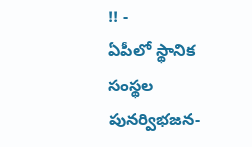!! -
ఏపీలో స్థానిక సంస్థల పునర్విభజన-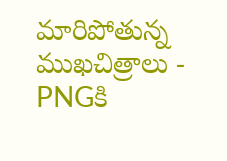మారిపోతున్న ముఖచిత్రాలు -
PNGకి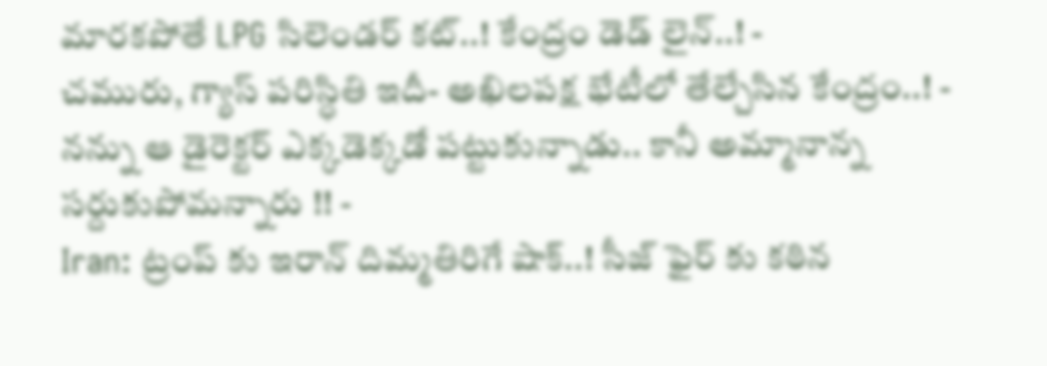మారకపోతే LPG సిలెండర్ కట్..! కేంద్రం డెడ్ లైన్..! -
చమురు, గ్యాస్ పరిస్ధితి ఇదీ- అఖిలపక్ష భేటీలో తేల్చేసిన కేంద్రం..! -
నన్ను ఆ డైరెక్టర్ ఎక్కడెక్కడో పట్టుకున్నాడు.. కానీ అమ్మానాన్న సర్దుకుపోమన్నారు !! -
Iran: ట్రంప్ కు ఇరాన్ దిమ్మతిరిగే షాక్..! సీజ్ ఫైర్ కు కఠిన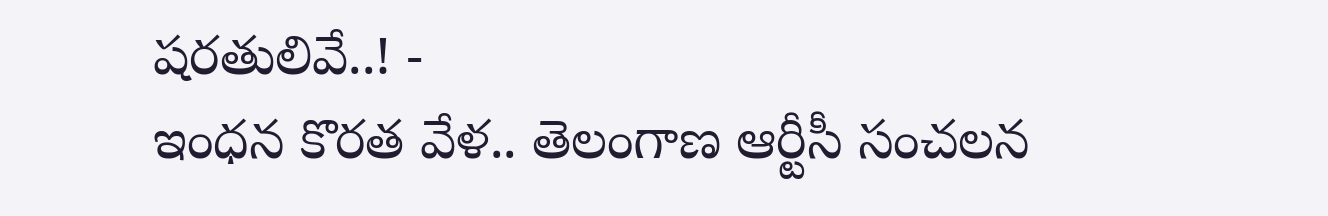షరతులివే..! -
ఇంధన కొరత వేళ.. తెలంగాణ ఆర్టీసీ సంచలన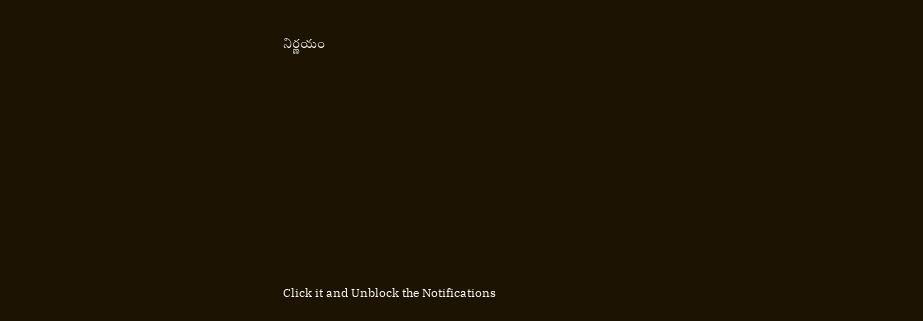నిర్ణయం












Click it and Unblock the Notifications